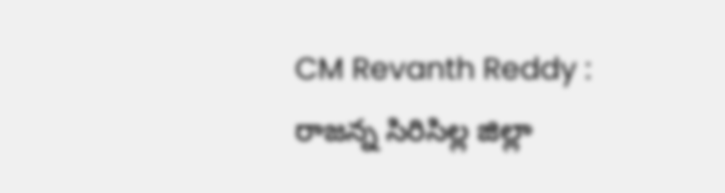CM Revanth Reddy : రాజన్న సిరిసిల్ల జిల్లా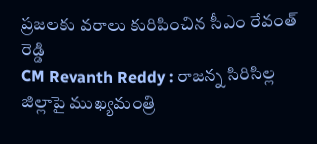ప్రజలకు వరాలు కురిపించిన సీఎం రేవంత్ రెడ్డి
CM Revanth Reddy : రాజన్న సిరిసిల్ల జిల్లాపై ముఖ్యమంత్రి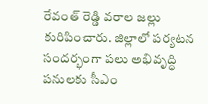రేవంత్ రెడ్డి వరాల జల్లు కురిపించారు. జిల్లాలో పర్యటన సందర్భంగా పలు అభివృద్ధి పనులకు సీఎం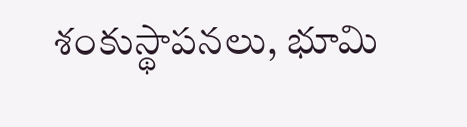శంకుస్థాపనలు, భూమి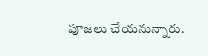పూజలు చేయనున్నారు.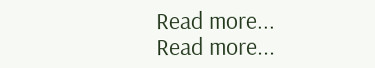Read more...
Read more...